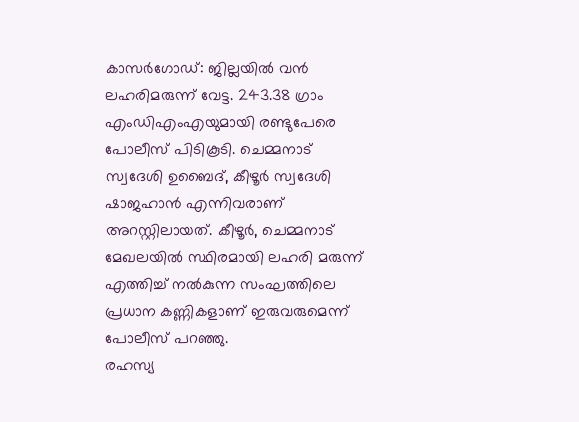കാസർഗോഡ്: ജില്ലയിൽ വൻ ലഹരിമരുന്ന് വേട്ട. 243.38 ഗ്രാം എംഡിഎംഎയുമായി രണ്ടുപേരെ പോലീസ് പിടികൂടി. ചെമ്മനാട് സ്വദേശി ഉബൈദ്, കീഴൂർ സ്വദേശി ഷാജഹാൻ എന്നിവരാണ് അറസ്റ്റിലായത്. കീഴൂർ, ചെമ്മനാട് മേഖലയിൽ സ്ഥിരമായി ലഹരി മരുന്ന് എത്തിച്ച് നൽകുന്ന സംഘത്തിലെ പ്രധാന കണ്ണികളാണ് ഇരുവരുമെന്ന് പോലീസ് പറഞ്ഞു.
രഹസ്യ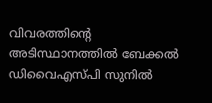വിവരത്തിന്റെ അടിസ്ഥാനത്തിൽ ബേക്കൽ ഡിവൈഎസ്പി സുനിൽ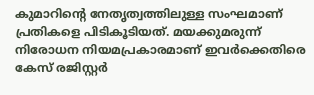കുമാറിന്റെ നേതൃത്വത്തിലുള്ള സംഘമാണ് പ്രതികളെ പിടികൂടിയത്. മയക്കുമരുന്ന് നിരോധന നിയമപ്രകാരമാണ് ഇവർക്കെതിരെ കേസ് രജിസ്റ്റർ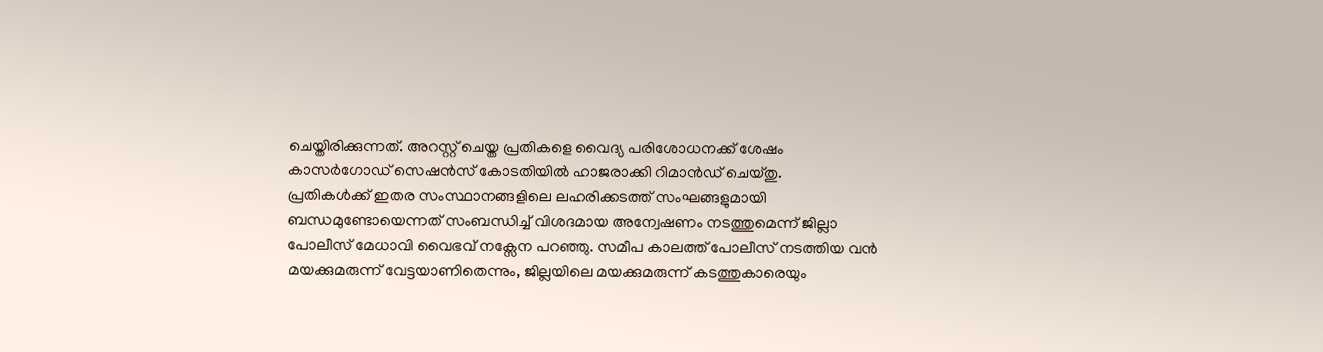ചെയ്തിരിക്കുന്നത്. അറസ്റ്റ് ചെയ്ത പ്രതികളെ വൈദ്യ പരിശോധനക്ക് ശേഷം കാസർഗോഡ് സെഷൻസ് കോടതിയിൽ ഹാജരാക്കി റിമാൻഡ് ചെയ്തു.
പ്രതികൾക്ക് ഇതര സംസ്ഥാനങ്ങളിലെ ലഹരിക്കടത്ത് സംഘങ്ങളുമായി ബന്ധമുണ്ടോയെന്നത് സംബന്ധിച്ച് വിശദമായ അന്വേഷണം നടത്തുമെന്ന് ജില്ലാ പോലീസ് മേധാവി വൈഭവ് നക്സേന പറഞ്ഞു. സമീപ കാലത്ത് പോലീസ് നടത്തിയ വൻ മയക്കുമരുന്ന് വേട്ടയാണിതെന്നും, ജില്ലയിലെ മയക്കുമരുന്ന് കടത്തുകാരെയും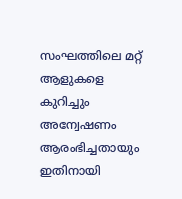സംഘത്തിലെ മറ്റ് ആളുകളെ കുറിച്ചും അന്വേഷണം ആരംഭിച്ചതായും ഇതിനായി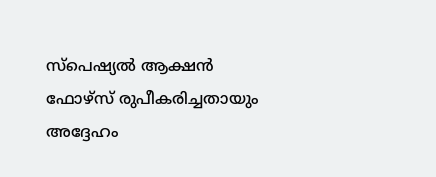സ്പെഷ്യൽ ആക്ഷൻ ഫോഴ്സ് രുപീകരിച്ചതായും അദ്ദേഹം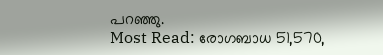പറഞ്ഞു.
Most Read: രോഗബാധ 51,570,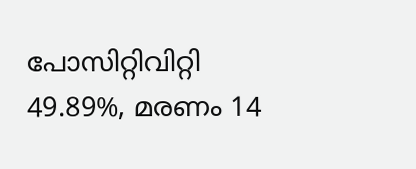പോസിറ്റിവിറ്റി 49.89%, മരണം 14